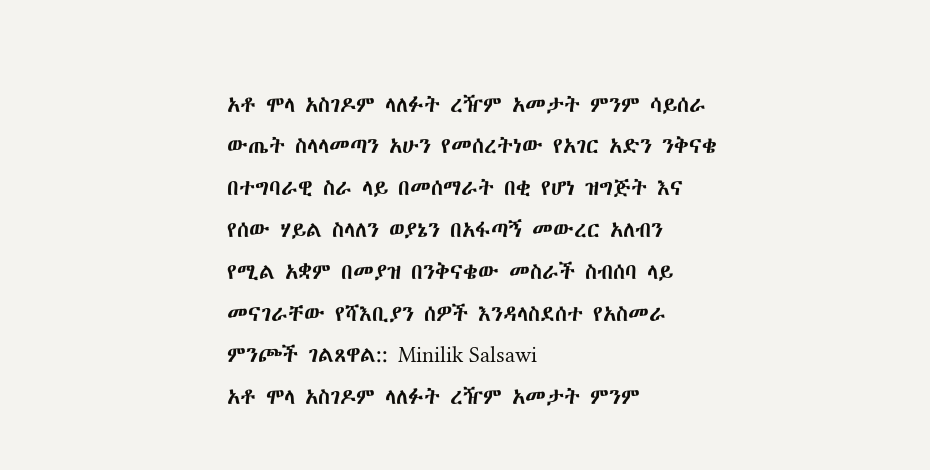አቶ ሞላ አስገዶም ላለፉት ረዥም አመታት ምንም ሳይሰራ ውጤት ስላላመጣን አሁን የመሰረትነው የአገር አድን ንቅናቄ በተግባራዊ ስራ ላይ በመሰማራት በቂ የሆነ ዝግጅት እና የሰው ሃይል ስላለን ወያኔን በአፋጣኝ መውረር አለብን የሚል አቋም በመያዝ በንቅናቄው መስራች ስብሰባ ላይ መናገራቸው የሻእቢያን ሰዎች እንዳላስደሰተ የአስመራ ምንጮች ገልጸዋል:: Minilik Salsawi
አቶ ሞላ አስገዶም ላለፉት ረዥም አመታት ምንም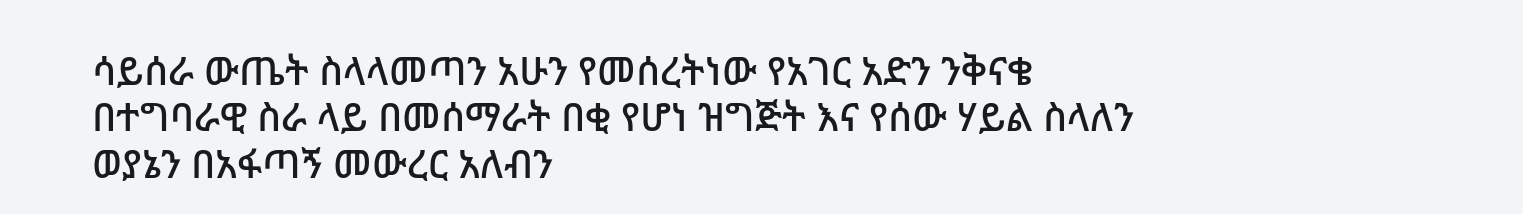ሳይሰራ ውጤት ስላላመጣን አሁን የመሰረትነው የአገር አድን ንቅናቄ በተግባራዊ ስራ ላይ በመሰማራት በቂ የሆነ ዝግጅት እና የሰው ሃይል ስላለን ወያኔን በአፋጣኝ መውረር አለብን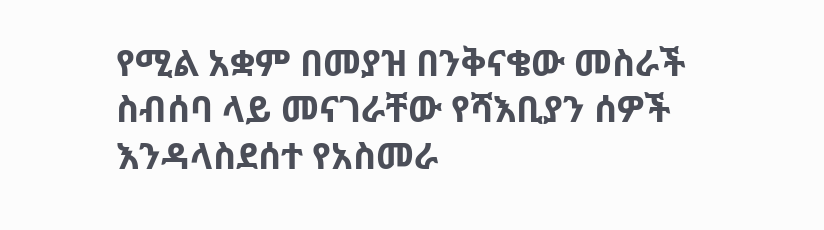የሚል አቋም በመያዝ በንቅናቄው መስራች ስብሰባ ላይ መናገራቸው የሻእቢያን ሰዎች እንዳላስደሰተ የአስመራ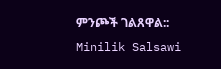ምንጮች ገልጸዋል:: Minilik Salsawi